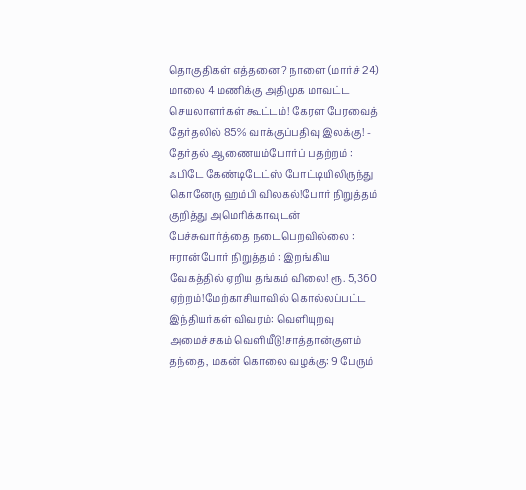தொகுதிகள் எத்தனை? நாளை (மார்ச் 24) மாலை 4 மணிக்கு அதிமுக மாவட்ட செயலாளர்கள் கூட்டம்! கேரள பேரவைத் தேர்தலில் 85% வாக்குப்பதிவு இலக்கு! - தேர்தல் ஆணையம்போர்ப் பதற்றம் : ஃபிடே கேண்டிடேட்ஸ் போட்டியிலிருந்து கொனேரு ஹம்பி விலகல்!போர் நிறுத்தம் குறித்து அமெரிக்காவுடன் பேச்சுவார்த்தை நடைபெறவில்லை : ஈரான்போர் நிறுத்தம் : இறங்கிய வேகத்தில் ஏறிய தங்கம் விலை! ரூ. 5,360 ஏற்றம்!மேற்காசியாவில் கொல்லப்பட்ட இந்தியர்கள் விவரம்: வெளியுறவு அமைச்சகம் வெளியீடு!சாத்தான்குளம் தந்தை, மகன் கொலை வழக்கு: 9 பேரும்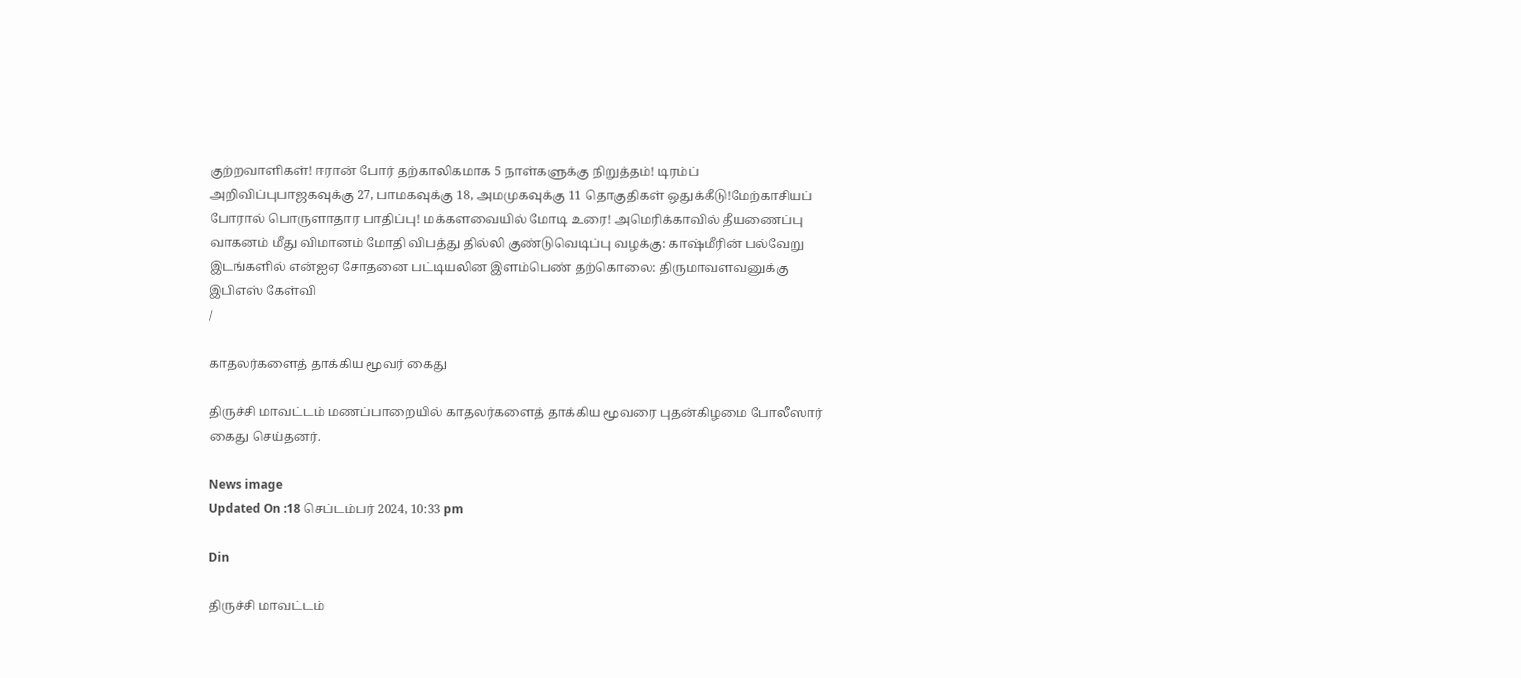குற்றவாளிகள்! ஈரான் போர் தற்காலிகமாக 5 நாள்களுக்கு நிறுத்தம்! டிரம்ப் அறிவிப்புபாஜகவுக்கு 27, பாமகவுக்கு 18, அமமுகவுக்கு 11 தொகுதிகள் ஒதுக்கீடு!மேற்காசியப் போரால் பொருளாதார பாதிப்பு! மக்களவையில் மோடி உரை! அமெரிக்காவில் தீயணைப்பு வாகனம் மீது விமானம் மோதி விபத்து தில்லி குண்டுவெடிப்பு வழக்கு: காஷ்மீரின் பல்வேறு இடங்களில் என்ஐஏ சோதனை பட்டியலின இளம்பெண் தற்கொலை: திருமாவளவனுக்கு இபிஎஸ் கேள்வி
/

காதலர்களைத் தாக்கிய மூவர் கைது

திருச்சி மாவட்டம் மணப்பாறையில் காதலர்களைத் தாக்கிய மூவரை புதன்கிழமை போலீஸார் கைது செய்தனர்.

News image
Updated On :18 செப்டம்பர் 2024, 10:33 pm

Din

திருச்சி மாவட்டம்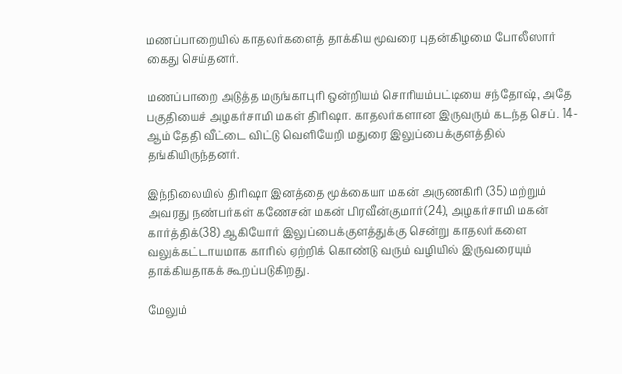மணப்பாறையில் காதலர்களைத் தாக்கிய மூவரை புதன்கிழமை போலீஸார் கைது செய்தனர்.

மணப்பாறை அடுத்த மருங்காபுரி ஒன்றியம் சொரியம்பட்டியை சந்தோஷ், அதே பகுதியைச் அழகர்சாமி மகள் திரிஷா. காதலர்களான இருவரும் கடந்த செப். 14-ஆம் தேதி வீட்டை விட்டு வெளியேறி மதுரை இலுப்பைக்குளத்தில் தங்கியிருந்தனர்.

இந்நிலையில் திரிஷா இனத்தை மூக்கையா மகன் அருணகிரி (35) மற்றும் அவரது நண்பர்கள் கணேசன் மகன் பிரவீன்குமார்(24), அழகர்சாமி மகன் கார்த்திக்(38) ஆகியோர் இலுப்பைக்குளத்துக்கு சென்று காதலர்களை வலுக்கட்டாயமாக காரில் ஏற்றிக் கொண்டு வரும் வழியில் இருவரையும் தாக்கியதாகக் கூறப்படுகிறது.

மேலும்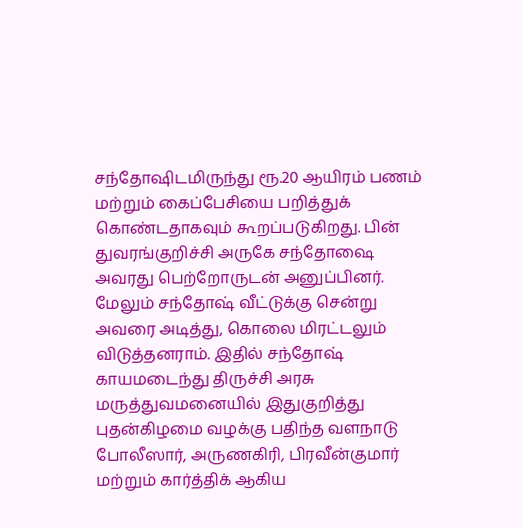சந்தோஷிடமிருந்து ரூ.20 ஆயிரம் பணம் மற்றும் கைப்பேசியை பறித்துக் கொண்டதாகவும் கூறப்படுகிறது. பின் துவரங்குறிச்சி அருகே சந்தோஷை அவரது பெற்றோருடன் அனுப்பினர். மேலும் சந்தோஷ் வீட்டுக்கு சென்று அவரை அடித்து, கொலை மிரட்டலும் விடுத்தனராம். இதில் சந்தோஷ் காயமடைந்து திருச்சி அரசு மருத்துவமனையில் இதுகுறித்து புதன்கிழமை வழக்கு பதிந்த வளநாடு போலீஸார், அருணகிரி, பிரவீன்குமார் மற்றும் கார்த்திக் ஆகிய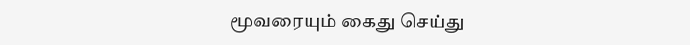மூவரையும் கைது செய்து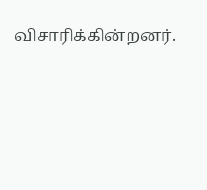விசாரிக்கின்றனர்.